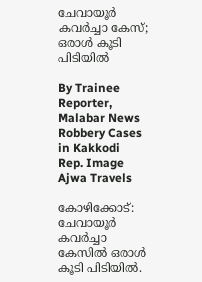ചേവായൂർ കവർച്ചാ കേസ്; ഒരാൾ കൂടി പിടിയിൽ

By Trainee Reporter, Malabar News
Robbery Cases in Kakkodi
Rep. Image
Ajwa Travels

കോഴിക്കോട്: ചേവായൂർ കവർച്ചാ കേസിൽ ഒരാൾ കൂടി പിടിയിൽ.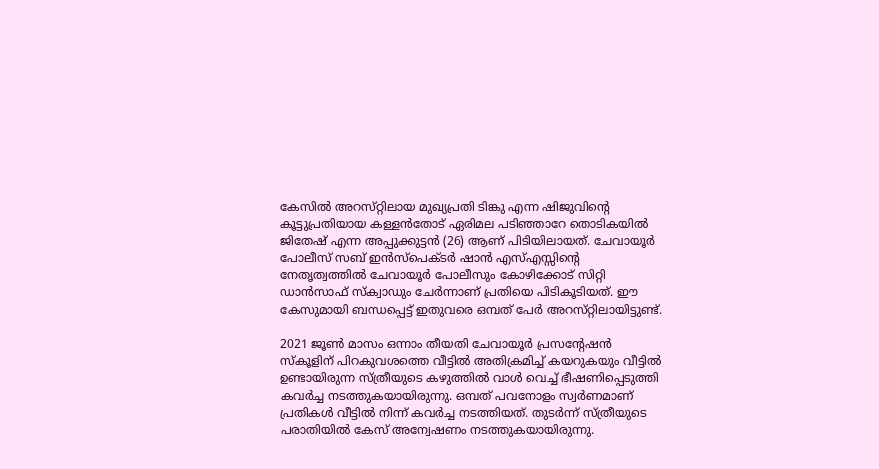കേസിൽ അറസ്‌റ്റിലായ മുഖ്യപ്രതി ടിങ്കു എന്ന ഷിജുവിന്റെ കൂട്ടുപ്രതിയായ കള്ളൻതോട് ഏരിമല പടിഞ്ഞാറേ തൊടികയിൽ ജിതേഷ് എന്ന അപ്പുക്കുട്ടൻ (26) ആണ് പിടിയിലായത്. ചേവായൂർ പോലീസ് സബ് ഇൻസ്‌പെക്‌ടർ ഷാൻ എസ്എസ്സിന്റെ നേതൃത്വത്തിൽ ചേവായൂർ പോലീസും കോഴിക്കോട് സിറ്റി ഡാൻസാഫ് സ്‌ക്വാഡും ചേർന്നാണ് പ്രതിയെ പിടികൂടിയത്. ഈ കേസുമായി ബന്ധപ്പെട്ട് ഇതുവരെ ഒമ്പത് പേർ അറസ്‌റ്റിലായിട്ടുണ്ട്.

2021 ജൂൺ മാസം ഒന്നാം തീയതി ചേവായൂർ പ്രസന്റേഷൻ സ്‌കൂളിന് പിറകുവശത്തെ വീട്ടിൽ അതിക്രമിച്ച് കയറുകയും വീട്ടിൽ ഉണ്ടായിരുന്ന സ്‌ത്രീയുടെ കഴുത്തിൽ വാൾ വെച്ച് ഭീഷണിപ്പെടുത്തി കവർച്ച നടത്തുകയായിരുന്നു. ഒമ്പത് പവനോളം സ്വർണമാണ് പ്രതികൾ വീട്ടിൽ നിന്ന് കവർച്ച നടത്തിയത്. തുടർന്ന് സ്‌ത്രീയുടെ പരാതിയിൽ കേസ് അന്വേഷണം നടത്തുകയായിരുന്നു.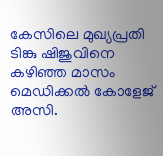കേസിലെ മുഖ്യപ്രതി ടിങ്കു ഷിജുവിനെ കഴിഞ്ഞ മാസം മെഡിക്കൽ കോളേജ് അസി.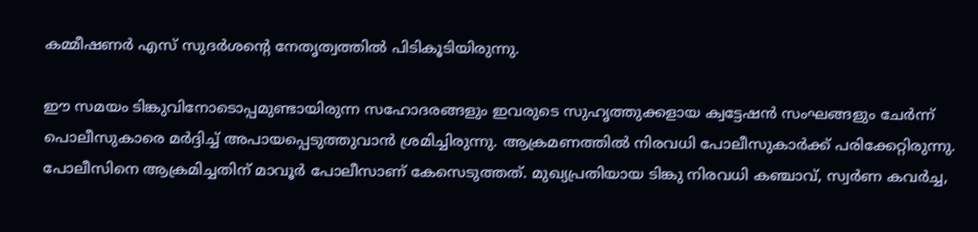കമ്മീഷണർ എസ് സുദർശന്റെ നേതൃത്വത്തിൽ പിടികൂടിയിരുന്നു.

ഈ സമയം ടിങ്കുവിനോടൊപ്പമുണ്ടായിരുന്ന സഹോദരങ്ങളും ഇവരുടെ സുഹൃത്തുക്കളായ ക്വട്ടേഷൻ സംഘങ്ങളും ചേർന്ന് പൊലീസുകാരെ മർദ്ദിച്ച് അപായപ്പെടുത്തുവാൻ ശ്രമിച്ചിരുന്നു. ആക്രമണത്തിൽ നിരവധി പോലീസുകാർക്ക് പരിക്കേറ്റിരുന്നു. പോലീസിനെ ആക്രമിച്ചതിന് മാവൂർ പോലീസാണ് കേസെടുത്തത്. മുഖ്യപ്രതിയായ ടിങ്കു നിരവധി കഞ്ചാവ്, സ്വർണ കവർച്ച,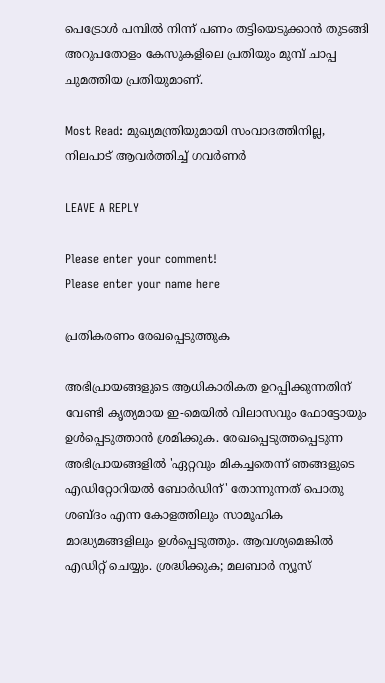പെട്രോൾ പമ്പിൽ നിന്ന് പണം തട്ടിയെടുക്കാൻ തുടങ്ങി അറുപതോളം കേസുകളിലെ പ്രതിയും മുമ്പ് ചാപ്പ ചുമത്തിയ പ്രതിയുമാണ്.

Most Read: മുഖ്യമന്ത്രിയുമായി സംവാദത്തിനില്ല, നിലപാട് ആവർത്തിച്ച് ഗവർണർ

LEAVE A REPLY

Please enter your comment!
Please enter your name here

പ്രതികരണം രേഖപ്പെടുത്തുക

അഭിപ്രായങ്ങളുടെ ആധികാരികത ഉറപ്പിക്കുന്നതിന് വേണ്ടി കൃത്യമായ ഇ-മെയിൽ വിലാസവും ഫോട്ടോയും ഉൾപ്പെടുത്താൻ ശ്രമിക്കുക. രേഖപ്പെടുത്തപ്പെടുന്ന അഭിപ്രായങ്ങളിൽ 'ഏറ്റവും മികച്ചതെന്ന് ഞങ്ങളുടെ എഡിറ്റോറിയൽ ബോർഡിന്' തോന്നുന്നത് പൊതു ശബ്‌ദം എന്ന കോളത്തിലും സാമൂഹിക മാദ്ധ്യമങ്ങളിലും ഉൾപ്പെടുത്തും. ആവശ്യമെങ്കിൽ എഡിറ്റ് ചെയ്യും. ശ്രദ്ധിക്കുക; മലബാർ ന്യൂസ്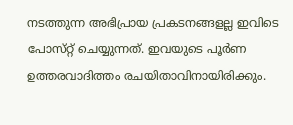നടത്തുന്ന അഭിപ്രായ പ്രകടനങ്ങളല്ല ഇവിടെ പോസ്‌റ്റ് ചെയ്യുന്നത്. ഇവയുടെ പൂർണ ഉത്തരവാദിത്തം രചയിതാവിനായിരിക്കും.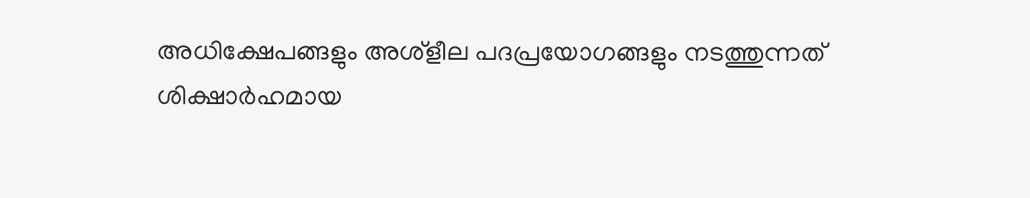അധിക്ഷേപങ്ങളും അശ്‌ളീല പദപ്രയോഗങ്ങളും നടത്തുന്നത് ശിക്ഷാർഹമായ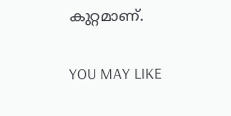കുറ്റമാണ്.

YOU MAY LIKE